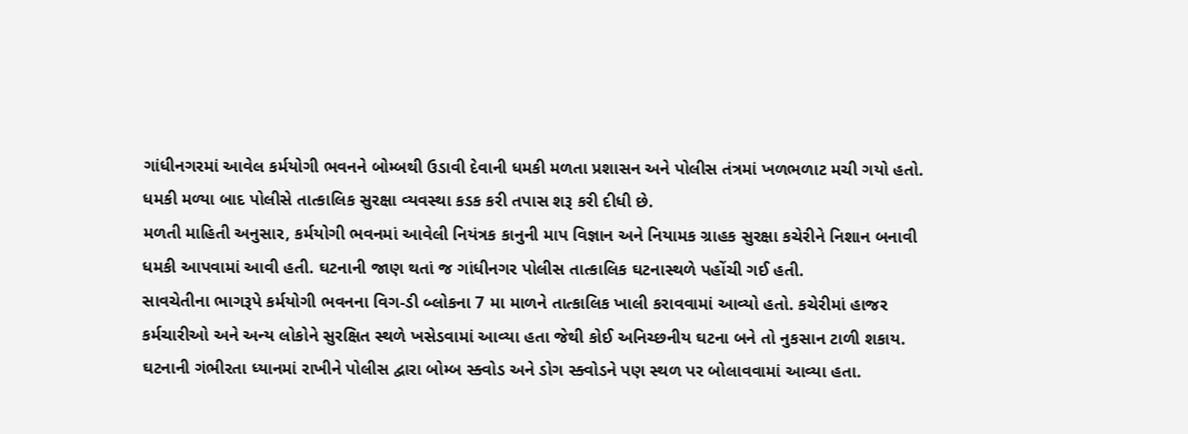ગાંધીનગરમાં આવેલ કર્મયોગી ભવનને બોમ્બથી ઉડાવી દેવાની ધમકી મળતા પ્રશાસન અને પોલીસ તંત્રમાં ખળભળાટ મચી ગયો હતો. ધમકી મળ્યા બાદ પોલીસે તાત્કાલિક સુરક્ષા વ્યવસ્થા કડક કરી તપાસ શરૂ કરી દીધી છે.
મળતી માહિતી અનુસાર, કર્મયોગી ભવનમાં આવેલી નિયંત્રક કાનુની માપ વિજ્ઞાન અને નિયામક ગ્રાહક સુરક્ષા કચેરીને નિશાન બનાવી ધમકી આપવામાં આવી હતી. ઘટનાની જાણ થતાં જ ગાંધીનગર પોલીસ તાત્કાલિક ઘટનાસ્થળે પહોંચી ગઈ હતી.
સાવચેતીના ભાગરૂપે કર્મયોગી ભવનના વિગ-ડી બ્લોકના 7 મા માળને તાત્કાલિક ખાલી કરાવવામાં આવ્યો હતો. કચેરીમાં હાજર કર્મચારીઓ અને અન્ય લોકોને સુરક્ષિત સ્થળે ખસેડવામાં આવ્યા હતા જેથી કોઈ અનિચ્છનીય ઘટના બને તો નુકસાન ટાળી શકાય.
ઘટનાની ગંભીરતા ધ્યાનમાં રાખીને પોલીસ દ્વારા બોમ્બ સ્ક્વોડ અને ડોગ સ્ક્વોડને પણ સ્થળ પર બોલાવવામાં આવ્યા હતા.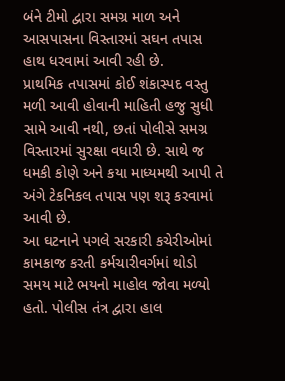બંને ટીમો દ્વારા સમગ્ર માળ અને આસપાસના વિસ્તારમાં સઘન તપાસ હાથ ધરવામાં આવી રહી છે.
પ્રાથમિક તપાસમાં કોઈ શંકાસ્પદ વસ્તુ મળી આવી હોવાની માહિતી હજુ સુધી સામે આવી નથી, છતાં પોલીસે સમગ્ર વિસ્તારમાં સુરક્ષા વધારી છે. સાથે જ ધમકી કોણે અને કયા માધ્યમથી આપી તે અંગે ટેકનિકલ તપાસ પણ શરૂ કરવામાં આવી છે.
આ ઘટનાને પગલે સરકારી કચેરીઓમાં કામકાજ કરતી કર્મચારીવર્ગમાં થોડો સમય માટે ભયનો માહોલ જોવા મળ્યો હતો. પોલીસ તંત્ર દ્વારા હાલ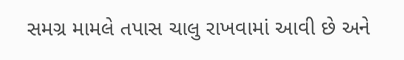સમગ્ર મામલે તપાસ ચાલુ રાખવામાં આવી છે અને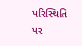પરિસ્થિતિ પર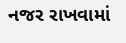નજર રાખવામાં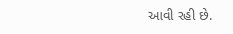આવી રહી છે.